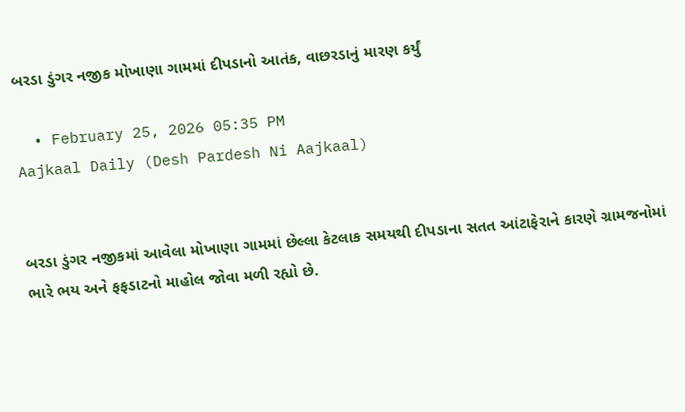બરડા ડુંગર નજીક મોખાણા ગામમાં દીપડાનો આતંક, વાછરડાનું મારણ કર્યું

  • February 25, 2026 05:35 PM
Aajkaal Daily (Desh Pardesh Ni Aajkaal)


બરડા ડુંગર નજીકમાં આવેલા મોખાણા ગામમાં છેલ્લા કેટલાક સમયથી દીપડાના સતત આંટાફેરાને કારણે ગ્રામજનોમાં ભારે ભય અને ફફડાટનો માહોલ જોવા મળી રહ્યો છે.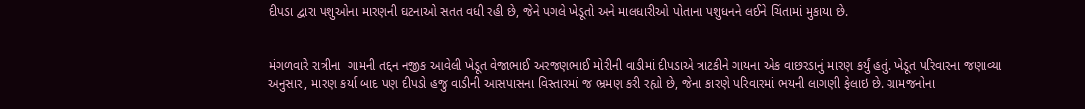દીપડા દ્વારા પશુઓના મારણની ઘટનાઓ સતત વધી રહી છે, જેને પગલે ખેડૂતો અને માલધારીઓ પોતાના પશુધનને લઈને ચિંતામાં મુકાયા છે.


મંગળવારે રાત્રીના  ગામની તદ્દન નજીક આવેલી ખેડૂત વેજાભાઈ અરજણભાઈ મોરીની વાડીમાં દીપડાએ ત્રાટકીને ગાયના એક વાછરડાનું મારણ કર્યું હતું. ખેડૂત પરિવારના જણાવ્યા અનુસાર, મારણ કર્યા બાદ પણ દીપડો હજુ વાડીની આસપાસના વિસ્તારમાં જ ભ્રમણ કરી રહ્યો છે, જેના કારણે પરિવારમાં ભયની લાગણી ફેલાઇ છે. ગ્રામજનોના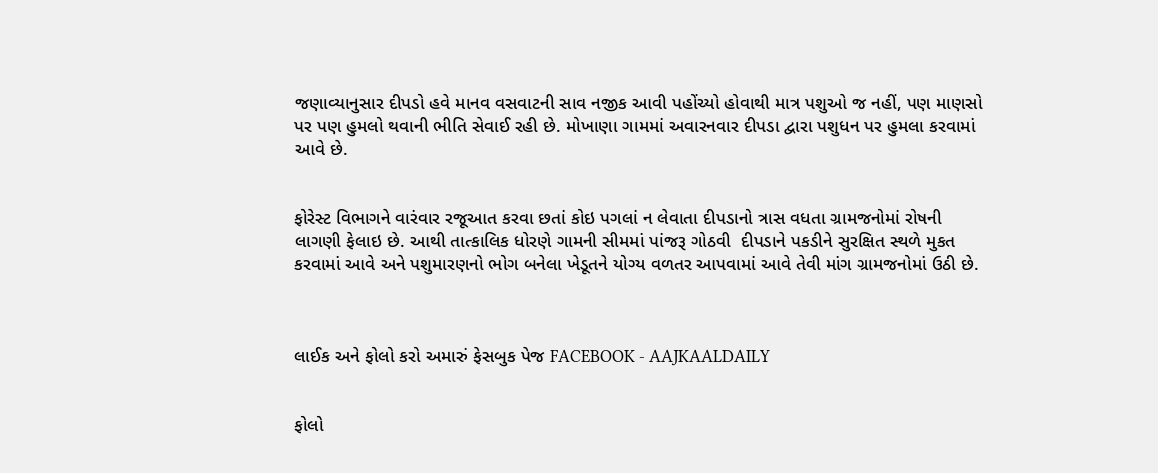જણાવ્યાનુસાર દીપડો હવે માનવ વસવાટની સાવ નજીક આવી પહોંચ્યો હોવાથી માત્ર પશુઓ જ નહીં, પણ માણસો પર પણ હુમલો થવાની ભીતિ સેવાઈ રહી છે. મોખાણા ગામમાં અવારનવાર દીપડા દ્વારા પશુધન પર હુમલા કરવામાં આવે છે.


ફોરેસ્ટ વિભાગને વારંવાર રજૂઆત કરવા છતાં કોઇ પગલાં ન લેવાતા દીપડાનો ત્રાસ વધતા ગ્રામજનોમાં રોષની લાગણી ફેલાઇ છે. આથી તાત્કાલિક ધોરણે ગામની સીમમાં પાંજરૂ ગોઠવી  દીપડાને પકડીને સુરક્ષિત સ્થળે મુકત કરવામાં આવે અને પશુમારણનો ભોગ બનેલા ખેડૂતને યોગ્ય વળતર આપવામાં આવે તેવી માંગ ગ્રામજનોમાં ઉઠી છે.



લાઈક અને ફોલો કરો અમારું ફેસબુક પેજ FACEBOOK - AAJKAALDAILY


ફોલો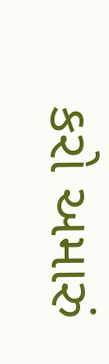કરો અમારું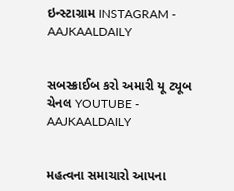ઇન્સ્ટાગ્રામ INSTAGRAM - AAJKAALDAILY


સબસ્ક્રાઈબ કરો અમારી યૂ ટ્યૂબ ચેનલ YOUTUBE - AAJKAALDAILY


મહત્વના સમાચારો આપના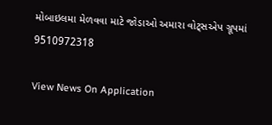મોબાઇલમા મેળવવા માટે જોડાઓ અમારા વોટ્સએપ ગ્રૂપમાં  9510972318

View News On Application